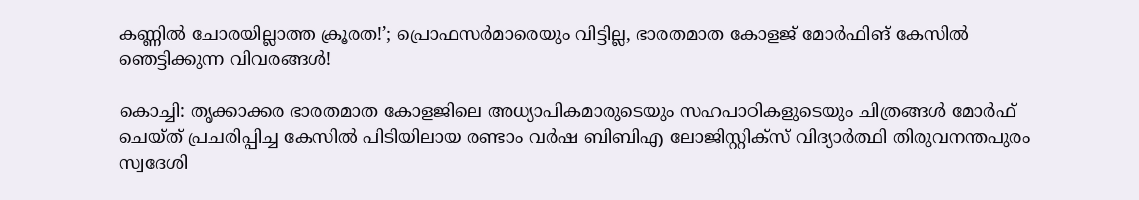കണ്ണിൽ ചോരയില്ലാത്ത ക്രൂരത!’; പ്രൊഫസർമാരെയും വിട്ടില്ല, ഭാരതമാത കോളജ് മോർഫിങ് കേസിൽ ഞെട്ടിക്കുന്ന വിവരങ്ങൾ!

കൊച്ചി: തൃക്കാക്കര ഭാരതമാത കോളജിലെ അധ്യാപികമാരുടെയും സഹപാഠികളുടെയും ചിത്രങ്ങൾ മോർഫ് ചെയ്ത് പ്രചരിപ്പിച്ച കേസിൽ പിടിയിലായ രണ്ടാം വർഷ ബിബിഎ ലോജിസ്റ്റിക്സ് വിദ്യാർത്ഥി തിരുവനന്തപുരം സ്വദേശി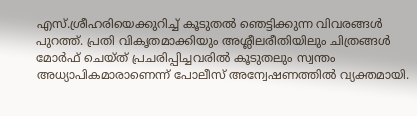എസ്.ശ്രീഹരിയെക്കുറിച്ച് കൂടുതൽ ഞെട്ടിക്കുന്ന വിവരങ്ങൾ പുറത്ത്. പ്രതി വികൃതമാക്കിയും അശ്ലീലരീതിയിലും ചിത്രങ്ങൾ മോർഫ് ചെയ്ത് പ്രചരിപ്പിച്ചവരിൽ കൂടുതലും സ്വന്തം അധ്യാപികമാരാണെന്ന് പോലീസ് അന്വേഷണത്തിൽ വ്യക്തമായി.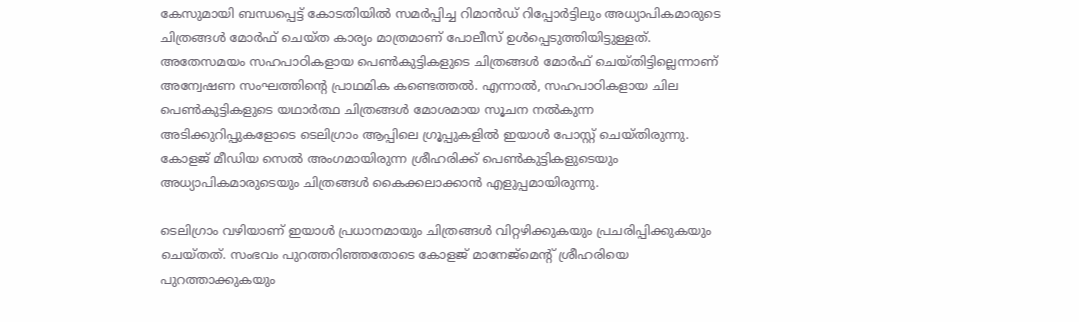കേസുമായി ബന്ധപ്പെട്ട് കോടതിയിൽ സമർപ്പിച്ച റിമാൻഡ് റിപ്പോർട്ടിലും അധ്യാപികമാരുടെ ചിത്രങ്ങൾ മോർഫ് ചെയ്ത കാര്യം മാത്രമാണ് പോലീസ് ഉൾപ്പെടുത്തിയിട്ടുള്ളത്. അതേസമയം സഹപാഠികളായ പെൺകുട്ടികളുടെ ചിത്രങ്ങൾ മോർഫ് ചെയ്തിട്ടില്ലെന്നാണ് അന്വേഷണ സംഘത്തിന്റെ പ്രാഥമിക കണ്ടെത്തൽ. എന്നാൽ, സഹപാഠികളായ ചില പെൺകുട്ടികളുടെ യഥാർത്ഥ ചിത്രങ്ങൾ മോശമായ സൂചന നൽകുന്ന അടിക്കുറിപ്പുകളോടെ ടെലിഗ്രാം ആപ്പിലെ ഗ്രൂപ്പുകളിൽ ഇയാൾ പോസ്റ്റ് ചെയ്തിരുന്നു. കോളജ് മീഡിയ സെൽ അംഗമായിരുന്ന ശ്രീഹരിക്ക് പെൺകുട്ടികളുടെയും അധ്യാപികമാരുടെയും ചിത്രങ്ങൾ കൈക്കലാക്കാൻ എളുപ്പമായിരുന്നു.

ടെലിഗ്രാം വഴിയാണ് ഇയാൾ പ്രധാനമായും ചിത്രങ്ങൾ വിറ്റഴിക്കുകയും പ്രചരിപ്പിക്കുകയും ചെയ്തത്. സംഭവം പുറത്തറിഞ്ഞതോടെ കോളജ് മാനേജ്‌മെന്റ് ശ്രീഹരിയെ പുറത്താക്കുകയും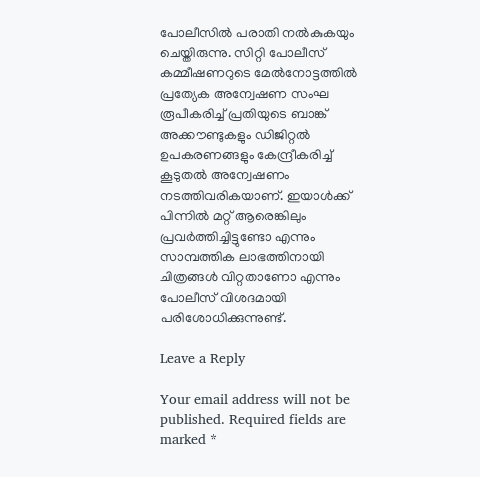പോലീസിൽ പരാതി നൽകുകയും ചെയ്തിരുന്നു. സിറ്റി പോലീസ് കമ്മീഷണറുടെ മേൽനോട്ടത്തിൽ പ്രത്യേക അന്വേഷണ സംഘ രൂപീകരിച്ച് പ്രതിയുടെ ബാങ്ക് അക്കൗണ്ടുകളും ഡിജിറ്റൽ ഉപകരണങ്ങളും കേന്ദ്രീകരിച്ച് കൂടുതൽ അന്വേഷണം നടത്തിവരികയാണ്. ഇയാൾക്ക് പിന്നിൽ മറ്റ് ആരെങ്കിലും പ്രവർത്തിച്ചിട്ടുണ്ടോ എന്നും സാമ്പത്തിക ലാഭത്തിനായി ചിത്രങ്ങൾ വിറ്റതാണോ എന്നും പോലീസ് വിശദമായി പരിശോധിക്കുന്നുണ്ട്.

Leave a Reply

Your email address will not be published. Required fields are marked *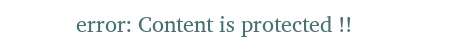error: Content is protected !!